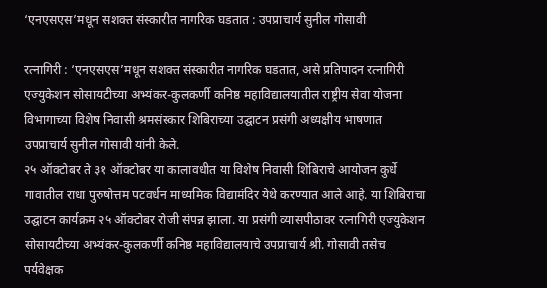‘एनएसएस’मधून सशक्त संस्कारीत नागरिक घडतात : उपप्राचार्य सुनील गोसावी

रत्नागिरी : ‘एनएसएस’मधून सशक्त संस्कारीत नागरिक घडतात, असे प्रतिपादन रत्नागिरी एज्युकेशन सोसायटीच्या अभ्यंकर-कुलकर्णी कनिष्ठ महाविद्यालयातील राष्ट्रीय सेवा योजना विभागाच्या विशेष निवासी श्रमसंस्कार शिबिराच्या उद्घाटन प्रसंगी अध्यक्षीय भाषणात उपप्राचार्य सुनील गोसावी यांनी केले.
२५ ऑक्टोबर ते ३१ ऑक्टोबर या कालावधीत या विशेष निवासी शिबिराचे आयोजन कुर्धे गावातील राधा पुरुषोत्तम पटवर्धन माध्यमिक विद्यामंदिर येथे करण्यात आले आहे. या शिबिराचा उद्घाटन कार्यक्रम २५ ऑक्टोबर रोजी संपन्न झाला. या प्रसंगी व्यासपीठावर रत्नागिरी एज्युकेशन सोसायटीच्या अभ्यंकर-कुलकर्णी कनिष्ठ महाविद्यालयाचे उपप्राचार्य श्री. गोसावी तसेच पर्यवेक्षक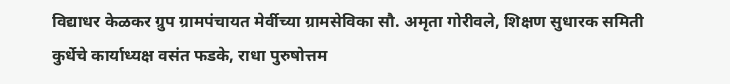विद्याधर केळकर ग्रुप ग्रामपंचायत मेर्वीच्या ग्रामसेविका सौ. अमृता गोरीवले, शिक्षण सुधारक समिती कुर्धेचे कार्याध्यक्ष वसंत फडके, राधा पुरुषोत्तम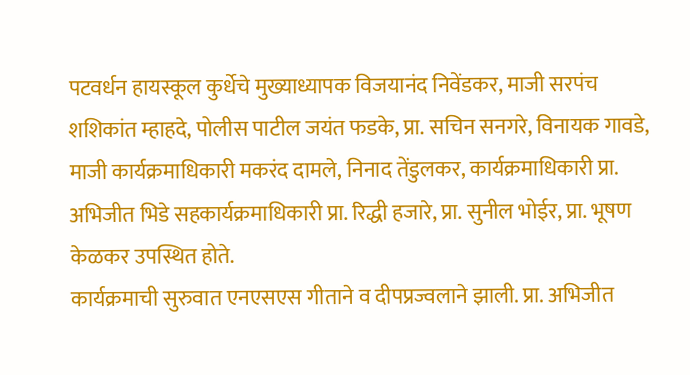पटवर्धन हायस्कूल कुर्धेचे मुख्याध्यापक विजयानंद निवेंडकर, माजी सरपंच शशिकांत म्हाहदे, पोलीस पाटील जयंत फडके, प्रा. सचिन सनगरे, विनायक गावडे, माजी कार्यक्रमाधिकारी मकरंद दामले, निनाद तेंडुलकर, कार्यक्रमाधिकारी प्रा. अभिजीत भिडे सहकार्यक्रमाधिकारी प्रा. रिद्धी हजारे, प्रा. सुनील भोईर, प्रा. भूषण केळकर उपस्थित होते.
कार्यक्रमाची सुरुवात एनएसएस गीताने व दीपप्रज्वलाने झाली. प्रा. अभिजीत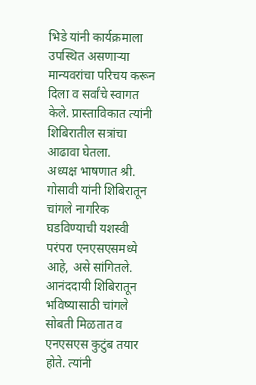भिडे यांनी कार्यक्रमाला उपस्थित असणाऱ्या मान्यवरांचा परिचय करून दिला व सर्वांचे स्वागत केले. प्रास्ताविकात त्यांनी शिबिरातील सत्रांचा आढावा घेतला.
अध्यक्ष भाषणात श्री. गोसावी यांनी शिबिरातून चांगले नागरिक घडविण्याची यशस्वी परंपरा एनएसएसमध्ये आहे, असे सांगितले. आनंददायी शिबिरातून भविष्यासाठी चांगले सोबती मिळतात व एनएसएस कुटुंब तयार होते. त्यांनी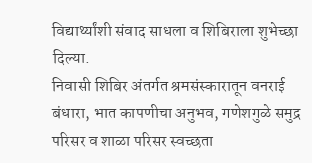विद्यार्थ्यांशी संवाद साधला व शिबिराला शुभेच्छा दिल्या.
निवासी शिबिर अंतर्गत श्रमसंस्कारातून वनराई बंधारा, भात कापणीचा अनुभव, गणेशगुळे समुद्र परिसर व शाळा परिसर स्वच्छता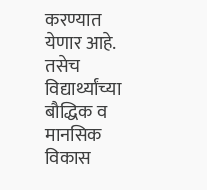करण्यात येणार आहे. तसेच विद्यार्थ्यांच्या बौद्धिक व मानसिक विकास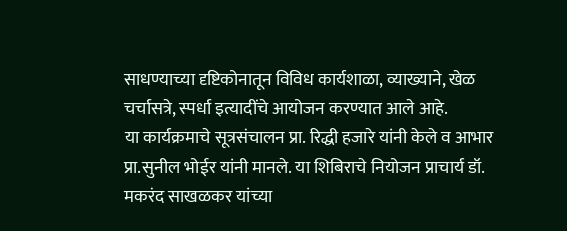साधण्याच्या दृष्टिकोनातून विविध कार्यशाळा, व्याख्याने, खेळ चर्चासत्रे, स्पर्धा इत्यादींचे आयोजन करण्यात आले आहे.
या कार्यक्रमाचे सूत्रसंचालन प्रा. रिद्धी हजारे यांनी केले व आभार प्रा.सुनील भोईर यांनी मानले. या शिबिराचे नियोजन प्राचार्य डॉ. मकरंद साखळकर यांच्या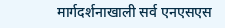मार्गदर्शनाखाली सर्व एनएसएस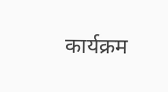कार्यक्रम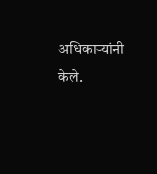अधिकाऱ्यांनी केले.